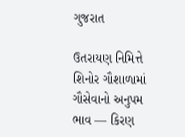ગુજરાત

ઉતરાયણ નિમિત્તે શિનોર ગૌશાળામાં ગૌસેવાનો અનુપમ ભાવ — કિરણ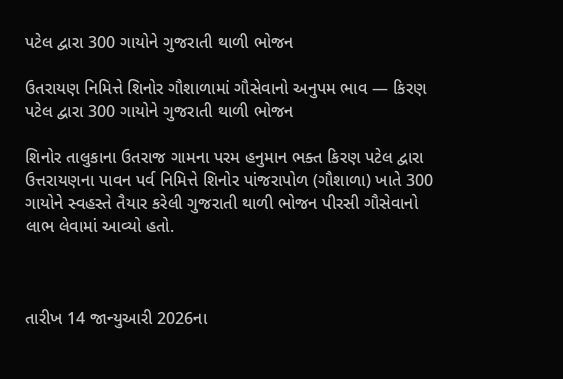પટેલ દ્વારા 300 ગાયોને ગુજરાતી થાળી ભોજન

ઉતરાયણ નિમિત્તે શિનોર ગૌશાળામાં ગૌસેવાનો અનુપમ ભાવ — કિરણ પટેલ દ્વારા 300 ગાયોને ગુજરાતી થાળી ભોજન

શિનોર તાલુકાના ઉતરાજ ગામના પરમ હનુમાન ભક્ત કિરણ પટેલ દ્વારા ઉત્તરાયણના પાવન પર્વ નિમિત્તે શિનોર પાંજરાપોળ (ગૌશાળા) ખાતે 300 ગાયોને સ્વહસ્તે તૈયાર કરેલી ગુજરાતી થાળી ભોજન પીરસી ગૌસેવાનો લાભ લેવામાં આવ્યો હતો.



તારીખ 14 જાન્યુઆરી 2026ના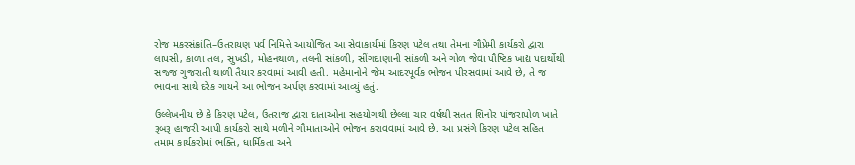રોજ મકરસંક્રાંતિ–ઉતરાયણ પર્વ નિમિત્તે આયોજિત આ સેવાકાર્યમાં કિરણ પટેલ તથા તેમના ગૌપ્રેમી કાર્યકરો દ્વારા લાપસી, કાળા તલ, સુખડી, મોહનથાળ, તલની સાંકળી, સીંગદાણાની સાંકળી અને ગોળ જેવા પૌષ્ટિક ખાદ્ય પદાર્થોથી સજ્જ ગુજરાતી થાળી તૈયાર કરવામાં આવી હતી. મહેમાનોને જેમ આદરપૂર્વક ભોજન પીરસવામાં આવે છે, તે જ ભાવના સાથે દરેક ગાયને આ ભોજન અર્પણ કરવામાં આવ્યું હતું.

ઉલ્લેખનીય છે કે કિરણ પટેલ, ઉતરાજ દ્વારા દાતાઓના સહયોગથી છેલ્લા ચાર વર્ષથી સતત શિનોર પાંજરાપોળ ખાતે રૂબરૂ હાજરી આપી કાર્યકરો સાથે મળીને ગૌમાતાઓને ભોજન કરાવવામાં આવે છે. આ પ્રસંગે કિરણ પટેલ સહિત તમામ કાર્યકરોમાં ભક્તિ, ધાર્મિકતા અને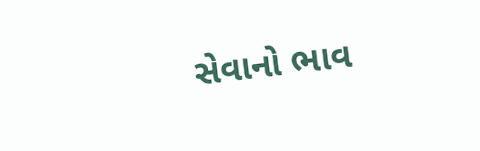સેવાનો ભાવ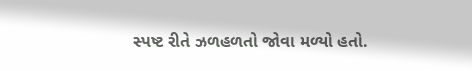સ્પષ્ટ રીતે ઝળહળતો જોવા મળ્યો હતો.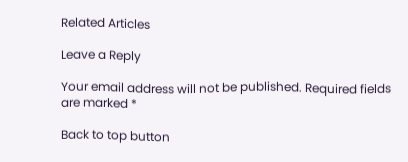Related Articles

Leave a Reply

Your email address will not be published. Required fields are marked *

Back to top button